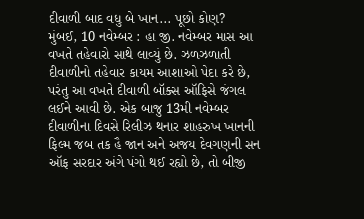દીવાળી બાદ વધુ બે ખાન... પૂછો કોણ?
મુંબઈ, 10 નવેમ્બર : હા જી. નવેમ્બર માસ આ વખતે તહેવારો સાથે લાવ્યું છે. ઝળઝળાતી દીવાળીનો તહેવાર કાયમ આશાઓ પેદા કરે છે, પરંતુ આ વખતે દીવાળી બૉક્સ ઑફિસે જંગલ લઈને આવી છે. એક બાજુ 13મી નવેમ્બર દીવાળીના દિવસે રિલીઝ થનાર શાહરુખ ખાનની ફિલ્મ જબ તક હૈ જાન અને અજય દેવગણની સન ઑફ સરદાર અંગે પંગો થઈ રહ્યો છે, તો બીજી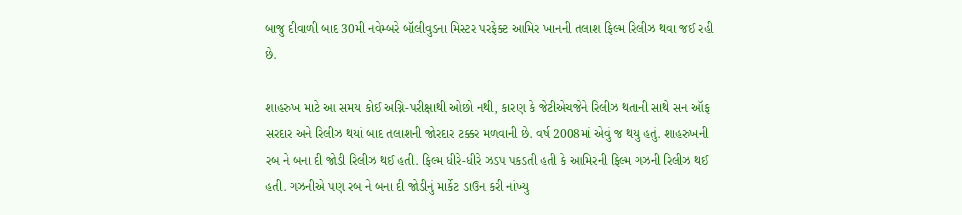બાજુ દીવાળી બાદ 30મી નવેમ્બરે બૉલીવુડના મિસ્ટર પરફેક્ટ આમિર ખાનની તલાશ ફિલ્મ રિલીઝ થવા જઈ રહી છે.

શાહરુખ માટે આ સમય કોઈ અગ્નિ-પરીક્ષાથી ઓછો નથી, કારણ કે જેટીએચજેને રિલીઝ થતાની સાથે સન ઑફ સરદાર અને રિલીઝ થયાં બાદ તલાશની જોરદાર ટક્કર મળવાની છે. વર્ષ 2008માં એવું જ થયુ હતું. શાહરુખની રબ ને બના દી જોડી રિલીઝ થઈ હતી. ફિલ્મ ધીરે-ધીરે ઝડપ પકડતી હતી કે આમિરની ફિલ્મ ગઝની રિલીઝ થઈ હતી. ગઝનીએ પણ રબ ને બના દી જોડીનું માર્કેટ ડાઉન કરી નાંખ્યુ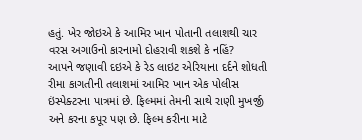હતું. ખેર જોઇએ કે આમિર ખાન પોતાની તલાશથી ચાર વરસ અગાઉનો કારનામો દોહરાવી શકશે કે નહિં?
આપને જણાવી દઇએ કે રેડ લાઇટ એરિયાના દર્દને શોધતી રીમા કાગતીની તલાશમાં આમિર ખાન એક પોલીસ ઇંસ્પેક્ટરના પાત્રમાં છે. ફિલ્મમાં તેમની સાથે રાણી મુખર્જી અને કરના કપૂર પણ છે. ફિલ્મ કરીના માટે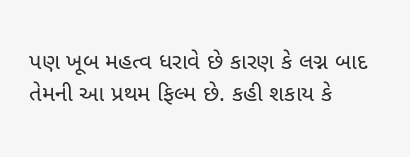પણ ખૂબ મહત્વ ધરાવે છે કારણ કે લગ્ન બાદ તેમની આ પ્રથમ ફિલ્મ છે. કહી શકાય કે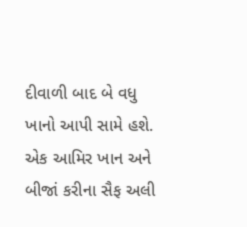દીવાળી બાદ બે વધુ ખાનો આપી સામે હશે. એક આમિર ખાન અને બીજાં કરીના સૈફ અલી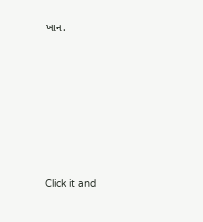ખાન.












Click it and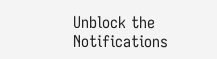Unblock the Notifications